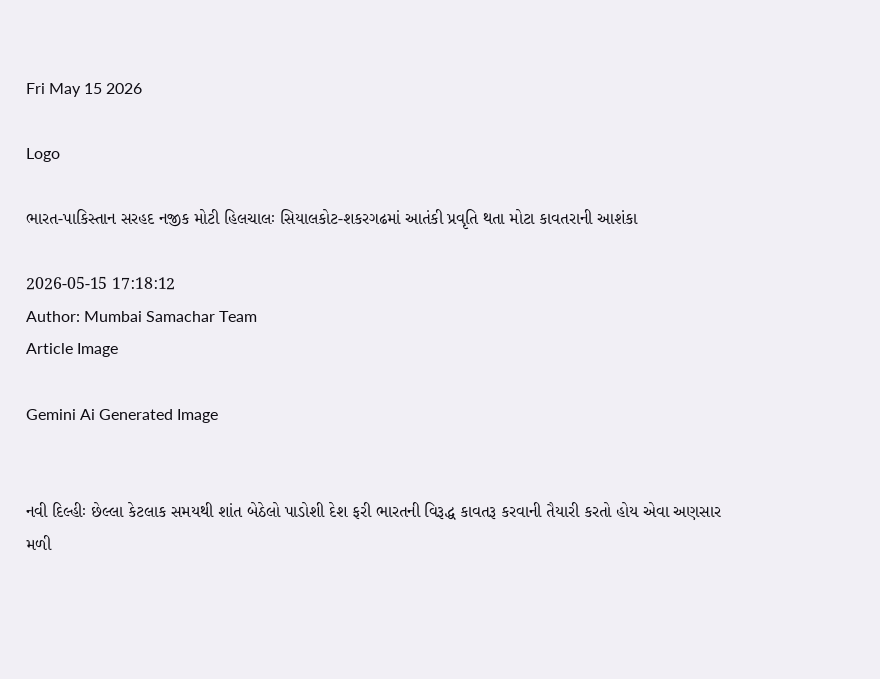Fri May 15 2026

Logo

ભારત-પાકિસ્તાન સરહદ નજીક મોટી હિલચાલઃ સિયાલકોટ-શકરગઢમાં આતંકી પ્રવૃતિ થતા મોટા કાવતરાની આશંકા

2026-05-15 17:18:12
Author: Mumbai Samachar Team
Article Image

Gemini Ai Generated Image


નવી દિલ્હીઃ છેલ્લા કેટલાક સમયથી શાંત બેઠેલો પાડોશી દેશ ફરી ભારતની વિરૂદ્ધ કાવતરૂ કરવાની તૈયારી કરતો હોય એવા અણસાર મળી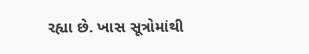રહ્યા છે. ખાસ સૂત્રોમાંથી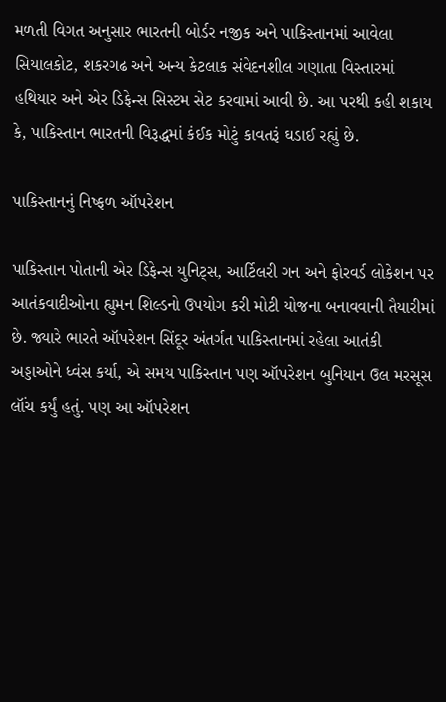મળતી વિગત અનુસાર ભારતની બોર્ડર નજીક અને પાકિસ્તાનમાં આવેલા સિયાલકોટ, શકરગઢ અને અન્ય કેટલાક સંવેદનશીલ ગણાતા વિસ્તારમાં હથિયાર અને એર ડિફેન્સ સિસ્ટમ સેટ કરવામાં આવી છે. આ પરથી કહી શકાય કે, પાકિસ્તાન ભારતની વિરૂદ્ધમાં કંઈક મોટું કાવતરૂં ઘડાઈ રહ્યું છે.

પાકિસ્તાનનું નિષ્ફળ ઑપરેશન

પાકિસ્તાન પોતાની એર ડિફેન્સ યુનિટ્સ, આર્ટિલરી ગન અને ફોરવર્ડ લોકેશન પર આતંકવાદીઓના હ્યુમન શિલ્ડનો ઉપયોગ કરી મોટી યોજના બનાવવાની તૈયારીમાં છે. જ્યારે ભારતે ઑપરેશન સિંદૂર અંતર્ગત પાકિસ્તાનમાં રહેલા આતંકી અડ્ડાઓને ધ્વંસ કર્યા, એ સમય પાકિસ્તાન પણ ઑપરેશન બુનિયાન ઉલ મરસૂસ લૉંચ કર્યું હતું. પણ આ ઑપરેશન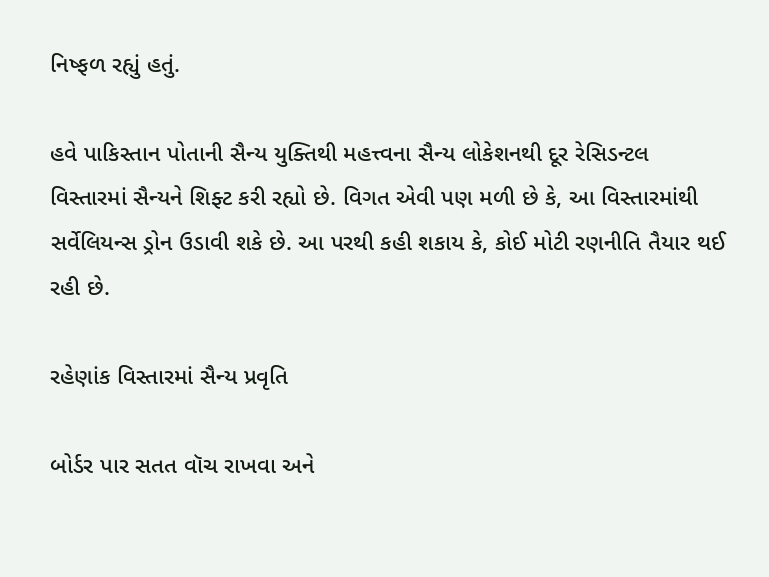નિષ્ફળ રહ્યું હતું.

હવે પાકિસ્તાન પોતાની સૈન્ય યુક્તિથી મહત્ત્વના સૈન્ય લોકેશનથી દૂર રેસિડન્ટલ વિસ્તારમાં સૈન્યને શિફ્ટ કરી રહ્યો છે. વિગત એવી પણ મળી છે કે, આ વિસ્તારમાંથી સર્વેલિયન્સ ડ્રોન ઉડાવી શકે છે. આ પરથી કહી શકાય કે, કોઈ મોટી રણનીતિ તૈયાર થઈ રહી છે.

રહેણાંક વિસ્તારમાં સૈન્ય પ્રવૃતિ

બોર્ડર પાર સતત વૉચ રાખવા અને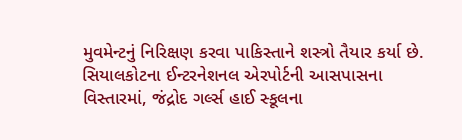મુવમેન્ટનું નિરિક્ષણ કરવા પાકિસ્તાને શસ્ત્રો તૈયાર કર્યા છે. સિયાલકોટના ઈન્ટરનેશનલ એરપોર્ટની આસપાસના વિસ્તારમાં, જંદ્રોદ ગર્લ્સ હાઈ સ્કૂલના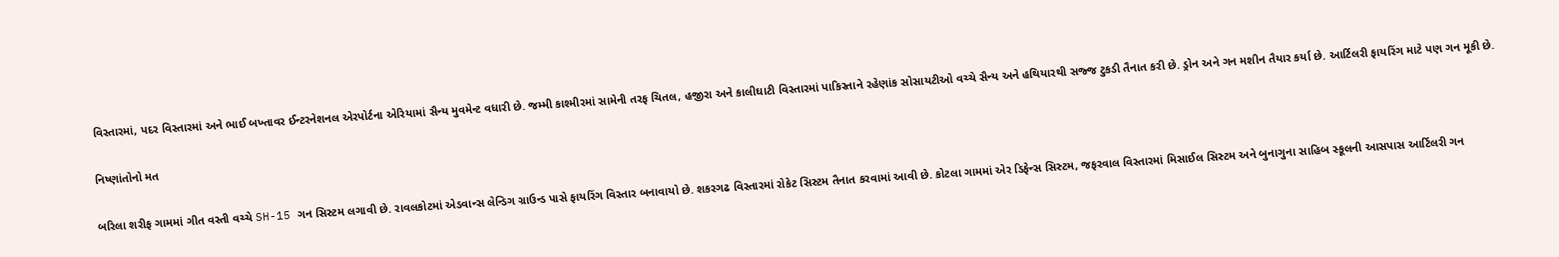વિસ્તારમાં, પદર વિસ્તારમાં અને ભાઈ બખ્તાવર ઈન્ટરનેશનલ એરપોર્ટના એરિયામાં સૈન્ય મુવમેન્ટ વધારી છે. જમ્મી કાશ્મીરમાં સામેની તરફ ચિતલ, હજીરા અને કાલીઘાટી વિસ્તારમાં પાકિસ્તાને રહેણાંક સોસાયટીઓ વચ્ચે સૈન્ય અને હથિયારથી સજ્જ ટુકડી તૈનાત કરી છે. ડ્રોન અને ગન મશીન તૈયાર કર્યા છે. આર્ટિલરી ફાયરિંગ માટે પણ ગન મૂકી છે.

નિષ્ણાંતોનો મત

બરિલા શરીફ ગામમાં ગીત વસ્તી વચ્ચે SH-15 ગન સિસ્ટમ લગાવી છે. રાવલકોટમાં એડવાન્સ લેન્ડિગ ગ્રાઉન્ડ પાસે ફાયરિંગ વિસ્તાર બનાવાયો છે. શકરગઢ વિસ્તારમાં રોકેટ સિસ્ટમ તૈનાત કરવામાં આવી છે. કોટલા ગામમાં એર ડિફેન્સ સિસ્ટમ, જફરવાલ વિસ્તારમાં મિસાઈલ સિસ્ટમ અને બુનાગુના સાહિબ સ્કૂલની આસપાસ આર્ટિલરી ગન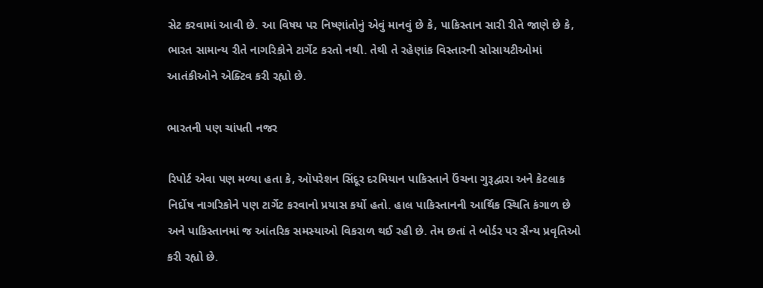સેટ કરવામાં આવી છે. આ વિષય પર નિષ્ણાંતોનું એવું માનવું છે કે, પાકિસ્તાન સારી રીતે જાણે છે કે, ભારત સામાન્ય રીતે નાગરિકોને ટાર્ગેટ કરતો નથી. તેથી તે રહેણાંક વિસ્તારની સોસાયટીઓમાં આતંકીઓને એક્ટિવ કરી રહ્યો છે.

ભારતની પણ ચાંપતી નજર

રિપોર્ટ એવા પણ મળ્યા હતા કે, ઑપરેશન સિંદૂર દરમિયાન પાકિસ્તાને ઉંચના ગુરૂદ્વારા અને કેટલાક નિર્દોષ નાગરિકોને પણ ટાર્ગેટ કરવાનો પ્રયાસ કર્યો હતો. હાલ પાકિસ્તાનની આર્થિક સ્થિતિ કંગાળ છે અને પાકિસ્તાનમાં જ આંતરિક સમસ્યાઓ વિકરાળ થઈ રહી છે. તેમ છતાં તે બોર્ડર પર સૈન્ય પ્રવૃતિઓ કરી રહ્યો છે.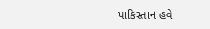પાકિસ્તાન હવે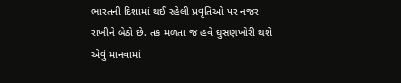ભારતની દિશામાં થઈ રહેલી પ્રવૃતિઓ પર નજર રાખીને બેઠો છે. તક મળતા જ હવે ઘુસણખોરી થશે એવું માનવામાં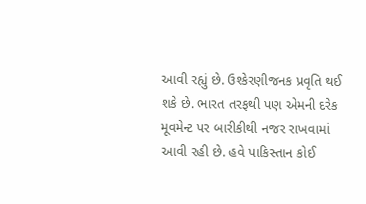આવી રહ્યું છે. ઉશ્કેરણીજનક પ્રવૃતિ થઈ શકે છે. ભારત તરફથી પણ એમની દરેક મૂવમેન્ટ પર બારીકીથી નજર રાખવામાં આવી રહી છે. હવે પાકિસ્તાન કોઈ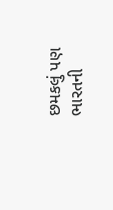છમકલું પણ ભારતની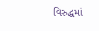વિરુદ્ધમાં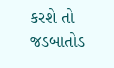કરશે તો જડબાતોડ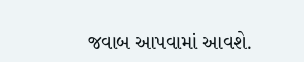જવાબ આપવામાં આવશે.